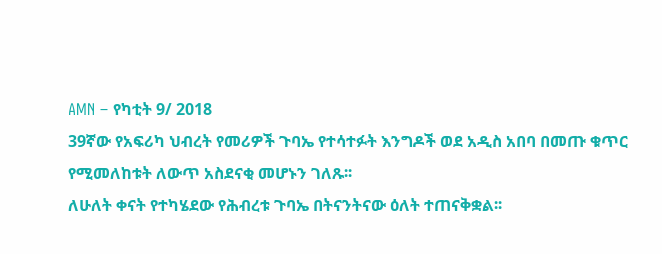AMN – የካቲት 9/ 2018
39ኛው የአፍሪካ ህብረት የመሪዎች ጉባኤ የተሳተፉት እንግዶች ወደ አዲስ አበባ በመጡ ቁጥር የሚመለከቱት ለውጥ አስደናቂ መሆኑን ገለጹ፡፡
ለሁለት ቀናት የተካሄደው የሕብረቱ ጉባኤ በትናንትናው ዕለት ተጠናቅቋል፡፡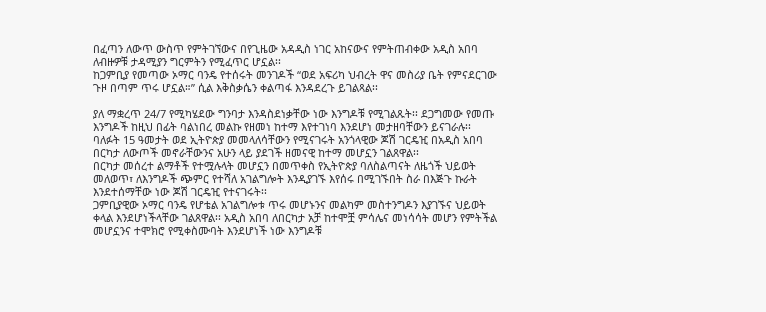በፈጣን ለውጥ ውስጥ የምትገኘውና በየጊዜው አዳዲስ ነገር አከናውና የምትጠብቀው አዲስ አበባ ለብዙዎቹ ታዳሚያን ግርምትን የሚፈጥር ሆኗል፡፡
ከጋምቢያ የመጣው ኦማር ባንዴ የተሰሩት መንገዶች “ወደ አፍሪካ ህብረት ዋና መስሪያ ቤት የምናደርገው ጉዞ በጣም ጥሩ ሆኗል።” ሲል እቅስቃሴን ቀልጣፋ እንዳደረጉ ይገልጻል፡፡

ያለ ማቋረጥ 24/7 የሚካሄደው ግንባታ እንዳስደነቃቸው ነው እንግዶቹ የሚገልጹት፡፡ ደጋግመው የመጡ እንግዶች ከዚህ በፊት ባልነበረ መልኩ የዘመነ ከተማ እየተገነባ እንደሆነ መታዘባቸውን ይናገራሉ፡፡
ባለፉት 15 ዓመታት ወደ ኢትዮጵያ መመላለሳቸውን የሚናገሩት አንጎላዊው ጆሽ ገርዴዢ በአዲስ አበባ በርካታ ለውጦች መኖራቸውንና አሁን ላይ ያደገች ዘመናዊ ከተማ መሆኗን ገልጸዋል፡፡
በርካታ መሰረተ ልማቶች የተሟሉላት መሆኗን በመጥቀስ የኢትዮጵያ ባለስልጣናት ለዜጎች ህይወት መለወጥ፣ ለእንግዶች ጭምር የተሻለ አገልግሎት እንዲያገኙ እየሰሩ በሚገኙበት ስራ በእጅጉ ኩራት እንደተሰማቸው ነው ጆሽ ገርዴዢ የተናገሩት፡፡
ጋምቢያዊው ኦማር ባንዴ የሆቴል አገልግሎቱ ጥሩ መሆኑንና መልካም መስተንግዶን እያገኙና ህይወት ቀላል እንደሆነችላቸው ገልጸዋል፡፡ አዲስ አበባ ለበርካታ አቻ ከተሞቿ ምሳሌና መነሳሳት መሆን የምትችል መሆኗንና ተሞክሮ የሚቀስሙባት እንደሆነች ነው እንግዶቹ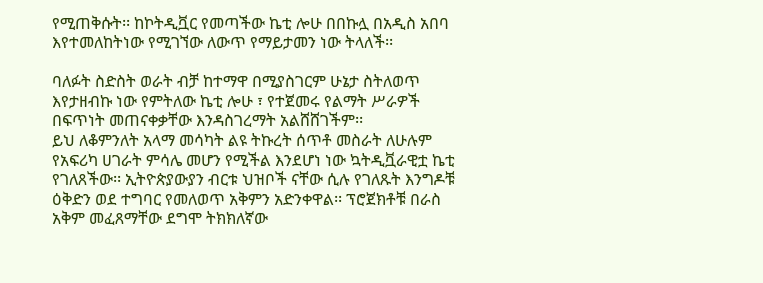የሚጠቅሱት፡፡ ከኮትዲቯር የመጣችው ኬቲ ሎሁ በበኩሏ በአዲስ አበባ እየተመለከትነው የሚገኘው ለውጥ የማይታመን ነው ትላለች፡፡

ባለፉት ስድስት ወራት ብቻ ከተማዋ በሚያስገርም ሁኔታ ስትለወጥ እየታዘብኩ ነው የምትለው ኬቲ ሎሁ ፣ የተጀመሩ የልማት ሥራዎች በፍጥነት መጠናቀቃቸው እንዳስገረማት አልሸሸገችም፡፡
ይህ ለቆምንለት አላማ መሳካት ልዩ ትኩረት ሰጥቶ መስራት ለሁሉም የአፍሪካ ሀገራት ምሳሌ መሆን የሚችል እንደሆነ ነው ኳትዲቯራዊቷ ኬቲ የገለጸችው፡፡ ኢትዮጵያውያን ብርቱ ህዝቦች ናቸው ሲሉ የገለጹት እንግዶቹ ዕቅድን ወደ ተግባር የመለወጥ አቅምን አድንቀዋል፡፡ ፕሮጀክቶቹ በራስ አቅም መፈጸማቸው ደግሞ ትክክለኛው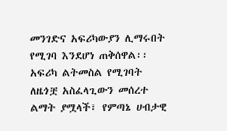መንገድና አፍሪካውያን ሊማሩበት የሚገባ እንደሆነ ጠቅሰዋል፡፡
አፍሪካ ልትመስል የሚገባት ለዜጎቿ አስፈላጊውን መሰረተ ልማት ያሟላች፣ የምጣኔ ሀብታዊ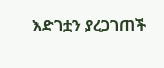እድገቷን ያረጋገጠች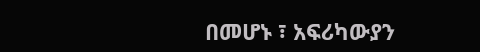በመሆኑ ፣ አፍሪካውያን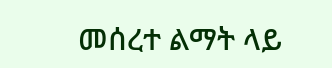መሰረተ ልማት ላይ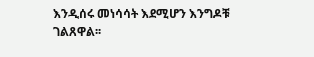እንዲሰሩ መነሳሳት እደሚሆን እንግዶቹ ገልጸዋል፡፡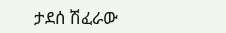ታደሰ ሽፈራው